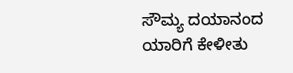ಸೌಮ್ಯ ದಯಾನಂದ
ಯಾರಿಗೆ ಕೇಳೀತು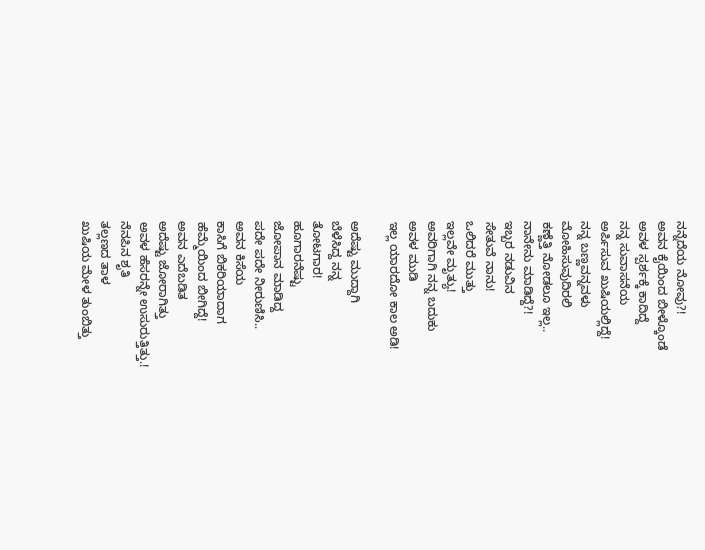ನನ್ನೆದೆಯ ನೋವು?!
ಅವನ ಕೈಯಿಂದ ಬೀಳ್ಕೊಂಡೆ
ಅವಳ ಸ್ಪರ್ಶಕ್ಕೆ ಕಾದಿದ್ದೆ
ನನ್ನ ಸುವಾಸನೆಯ
ಅರ್ಪಿಸುವ ಖುಷಿಯಲ್ಲಿದ್ದೆ!
ನನ್ನ ಬಣ್ಣವನ್ನವಳು
ಮೋಹಿಸುವುದಿರಲಿ
ಕಣ್ಣೆತ್ತಿ ನೋಡಲೂ ಇಲ್ಲ..
ನಾನೇನು ಮಾಡಿದ್ದೆ?!
ಇಬ್ಬರ ನಡುವಿನ
ಸೇತುವೆ ನಾನು!
ಒಲಿದರೆ ಮುತ್ತು
ಇಲ್ಲವೇ ಮೃತ್ಯು!
ಅವರಿಗಾಗಿ ನನ್ನ ಬದುಕು
ಅವಳ ಮುಡಿ
ಇಲ್ಲ ಯಾರದೋ ಕಾಲ ಅಡಿ!

ಅದೆಷ್ಟು ಮುದ್ದಾಗಿ
ಬೆಳೆಸಿದ್ದ ನನ್ನ
ತೋಟಗಾರ!
ಹೂಗಾರನೆಷ್ಟು
ಜೋಪಾನ ಮಾಡಿದ್ದ
ಪದೇ ಪದೇ ನೀರುಣಿಸಿ..
ಅವನ ಕಿಸೆಯ
ಕಾಸಿಗೆ ಬಿಕರಿಯಾದಾಗ
ಹೆಮ್ಮೆಯಿಂದ ಬೀಗಿದ್ದೆ!
ಅವನ ಎದೆಬಡಿತ
ಅದೆಷ್ಟು ಜೋರಾಗಿತ್ತು
ಅವಳ ಹೆಸರನ್ನೇ ಉಸುರುತ್ತಿತ್ತು.!
ನೆನಪಿನ ಶೃತಿ
ತಲ್ಲಣದ ತಾಳ
ಖುಷಿಯ ಮೇಳ ತುಂಬಿತ್ತು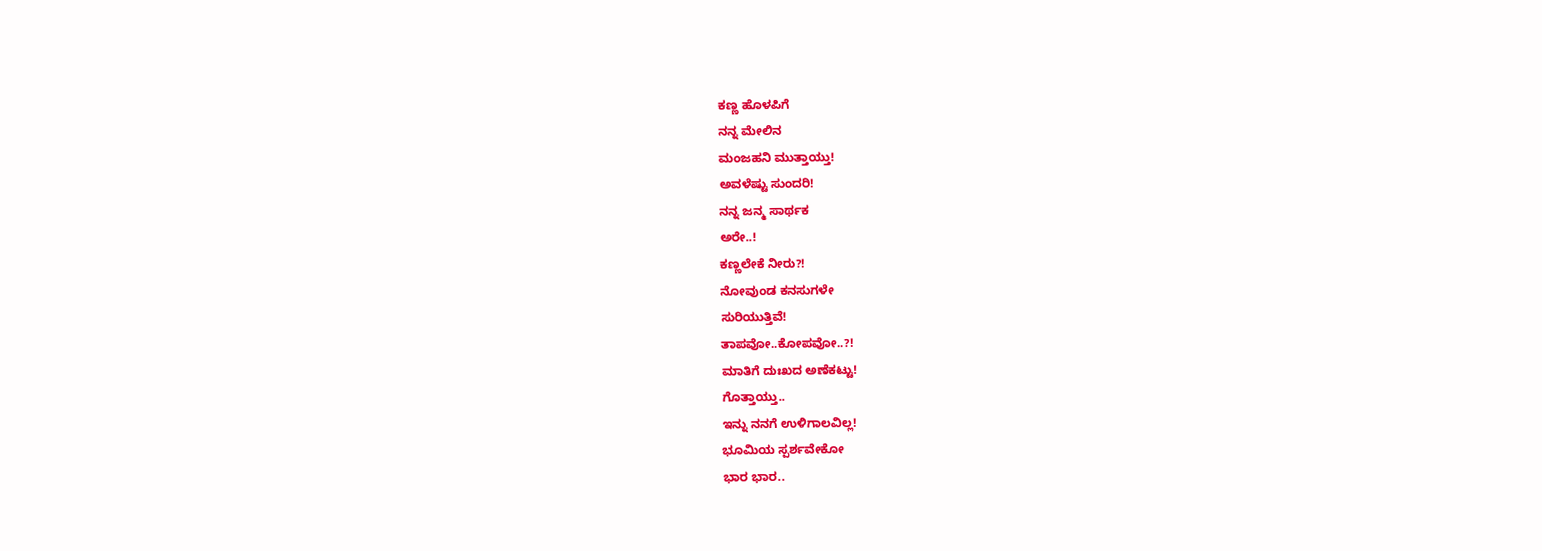ಕಣ್ಣ ಹೊಳಪಿಗೆ
ನನ್ನ ಮೇಲಿನ
ಮಂಜಹನಿ ಮುತ್ತಾಯ್ತು!
ಅವಳೆಷ್ಟು ಸುಂದರಿ!
ನನ್ನ ಜನ್ಮ ಸಾರ್ಥಕ
ಅರೇ..!
ಕಣ್ಣಲೇಕೆ ನೀರು?!
ನೋವುಂಡ ಕನಸುಗಳೇ
ಸುರಿಯುತ್ತಿವೆ!
ತಾಪವೋ..ಕೋಪವೋ..?!
ಮಾತಿಗೆ ದುಃಖದ ಅಣೆಕಟ್ಟು!
ಗೊತ್ತಾಯ್ತು..
ಇನ್ನು ನನಗೆ ಉಳಿಗಾಲವಿಲ್ಲ!
ಭೂಮಿಯ ಸ್ಪರ್ಶವೇಕೋ
ಭಾರ ಭಾರ..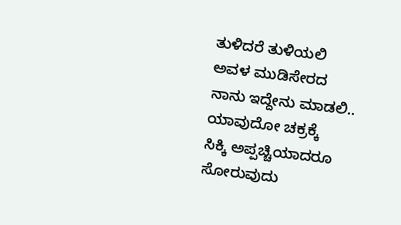ತುಳಿದರೆ ತುಳಿಯಲಿ
ಅವಳ ಮುಡಿಸೇರದ
ನಾನು ಇದ್ದೇನು ಮಾಡಲಿ..
ಯಾವುದೋ ಚಕ್ರಕ್ಕೆ
ಸಿಕ್ಕಿ ಅಪ್ಪಚ್ಚಿಯಾದರೂ
ಸೋರುವುದು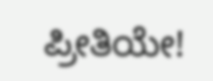ಪ್ರೀತಿಯೇ!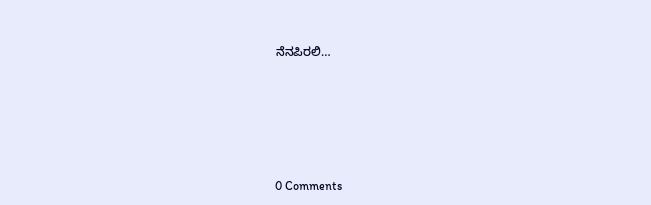ನೆನಪಿರಲಿ…






0 Comments